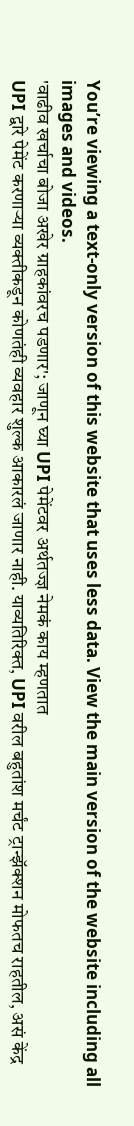You’re viewing a text-only version of this website that uses less data. View the main version of the website including all images and videos.
'वाढीव खर्चाचा बोजा अखेर ग्राहकांवरच पडणार'; जाणून घ्या UPI पेमेंटवर अर्थतज्ज्ञ नेमकं काय म्हणतात
UPI द्वारे पेमेंट करणाऱ्या व्यक्तीकडून कोणतंही व्यवहार शुल्क आकारलं जाणार नाही. याव्यतिरिक्त, UPI वरील बहुतांश मर्चंट ट्रान्झॅक्शन मोफतच राहतील, असं केंद्र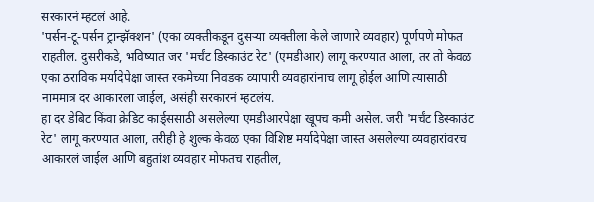सरकारनं म्हटलं आहे.
'पर्सन-टू-पर्सन ट्रान्झॅक्शन' (एका व्यक्तीकडून दुसऱ्या व्यक्तीला केले जाणारे व्यवहार) पूर्णपणे मोफत राहतील. दुसरीकडे, भविष्यात जर 'मर्चंट डिस्काउंट रेट' (एमडीआर) लागू करण्यात आला, तर तो केवळ एका ठराविक मर्यादेपेक्षा जास्त रकमेच्या निवडक व्यापारी व्यवहारांनाच लागू होईल आणि त्यासाठी नाममात्र दर आकारला जाईल, असंही सरकारनं म्हटलंय.
हा दर डेबिट किंवा क्रेडिट कार्ड्ससाठी असलेल्या एमडीआरपेक्षा खूपच कमी असेल. जरी 'मर्चंट डिस्काउंट रेट' लागू करण्यात आला, तरीही हे शुल्क केवळ एका विशिष्ट मर्यादेपेक्षा जास्त असलेल्या व्यवहारांवरच आकारलं जाईल आणि बहुतांश व्यवहार मोफतच राहतील,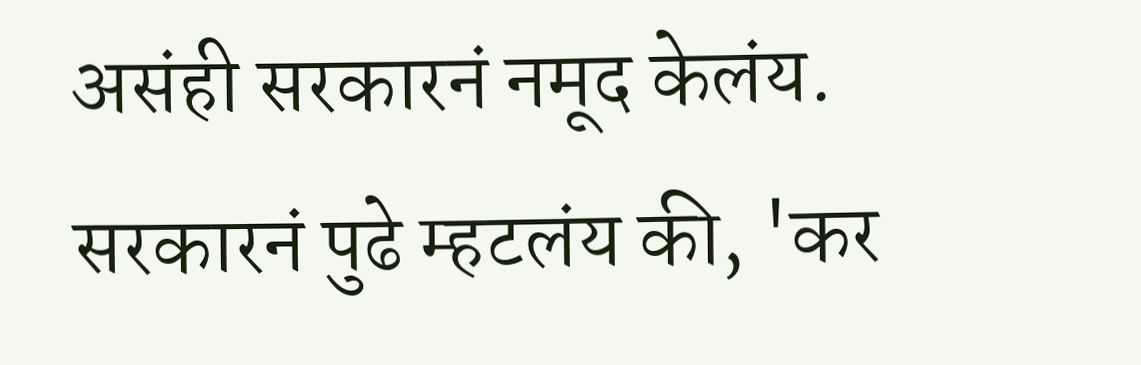असंही सरकारनं नमूद केलंय.
सरकारनं पुढे म्हटलंय की, 'कर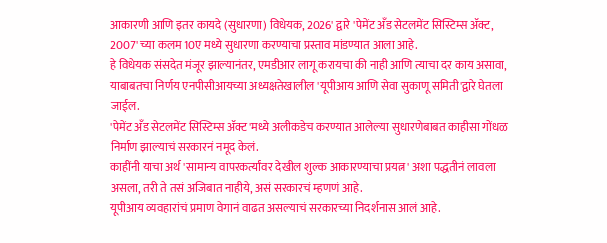आकारणी आणि इतर कायदे (सुधारणा) विधेयक, 2026' द्वारे 'पेमेंट अँड सेटलमेंट सिस्टिम्स ॲक्ट, 2007' च्या कलम 10ए मध्ये सुधारणा करण्याचा प्रस्ताव मांडण्यात आला आहे.
हे विधेयक संसदेत मंजूर झाल्यानंतर, एमडीआर लागू करायचा की नाही आणि त्याचा दर काय असावा, याबाबतचा निर्णय एनपीसीआयच्या अध्यक्षतेखालील 'यूपीआय आणि सेवा सुकाणू समिती'द्वारे घेतला जाईल.
'पेमेंट अँड सेटलमेंट सिस्टिम्स ॲक्ट'मध्ये अलीकडेच करण्यात आलेल्या सुधारणेबाबत काहीसा गोंधळ निर्माण झाल्याचं सरकारनं नमूद केलं.
काहींनी याचा अर्थ 'सामान्य वापरकर्त्यांवर देखील शुल्क आकारण्याचा प्रयत्न' अशा पद्धतीनं लावला असला, तरी ते तसं अजिबात नाहीये, असं सरकारचं म्हणणं आहे.
यूपीआय व्यवहारांचं प्रमाण वेगानं वाढत असल्याचं सरकारच्या निदर्शनास आलं आहे.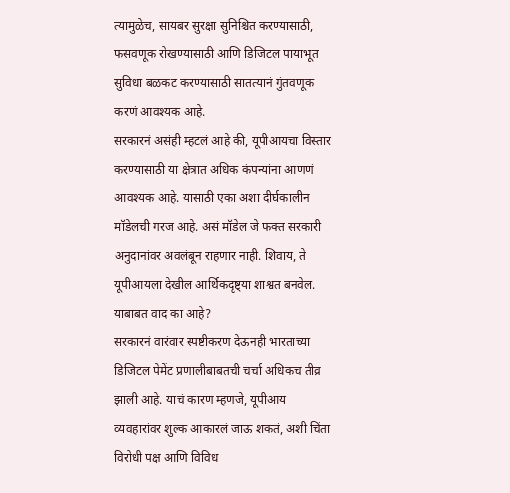त्यामुळेच, सायबर सुरक्षा सुनिश्चित करण्यासाठी, फसवणूक रोखण्यासाठी आणि डिजिटल पायाभूत सुविधा बळकट करण्यासाठी सातत्यानं गुंतवणूक करणं आवश्यक आहे.
सरकारनं असंही म्हटलं आहे की, यूपीआयचा विस्तार करण्यासाठी या क्षेत्रात अधिक कंपन्यांना आणणं आवश्यक आहे. यासाठी एका अशा दीर्घकालीन मॉडेलची गरज आहे. असं मॉडेल जे फक्त सरकारी अनुदानांवर अवलंबून राहणार नाही. शिवाय, ते यूपीआयला देखील आर्थिकदृष्ट्या शाश्वत बनवेल.
याबाबत वाद का आहे?
सरकारनं वारंवार स्पष्टीकरण देऊनही भारताच्या डिजिटल पेमेंट प्रणालीबाबतची चर्चा अधिकच तीव्र झाली आहे. याचं कारण म्हणजे, यूपीआय व्यवहारांवर शुल्क आकारलं जाऊ शकतं, अशी चिंता विरोधी पक्ष आणि विविध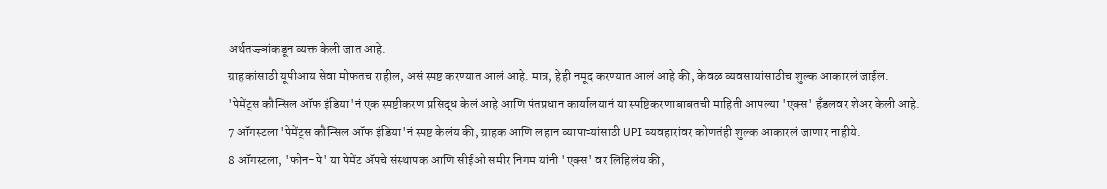अर्थतज्ज्ञांकडून व्यक्त केली जात आहे.
ग्राहकांसाठी यूपीआय सेवा मोफतच राहील, असं स्पष्ट करण्यात आलं आहे. मात्र, हेही नमूद करण्यात आलं आहे की, केवळ व्यवसायांसाठीच शुल्क आकारलं जाईल.
'पेमेंट्स कौन्सिल ऑफ इंडिया'नं एक स्पष्टीकरण प्रसिद्ध केलं आहे आणि पंतप्रधान कार्यालयानं या स्पष्टिकरणाबाबतची माहिती आपल्या 'एक्स' हँडलवर शेअर केली आहे.
7 ऑगस्टला 'पेमेंट्स कौन्सिल ऑफ इंडिया'नं स्पष्ट केलंय की, ग्राहक आणि लहान व्यापाऱ्यांसाठी UPI व्यवहारांवर कोणतंही शुल्क आकारलं जाणार नाहीये.
8 ऑगस्टला, 'फोन-पे' या पेमेंट ॲपचे संस्थापक आणि सीईओ समीर निगम यांनी 'एक्स' वर लिहिलंय की,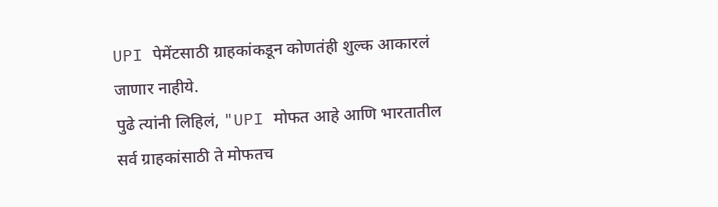UPI पेमेंटसाठी ग्राहकांकडून कोणतंही शुल्क आकारलं जाणार नाहीये.
पुढे त्यांनी लिहिलं, "UPI मोफत आहे आणि भारतातील सर्व ग्राहकांसाठी ते मोफतच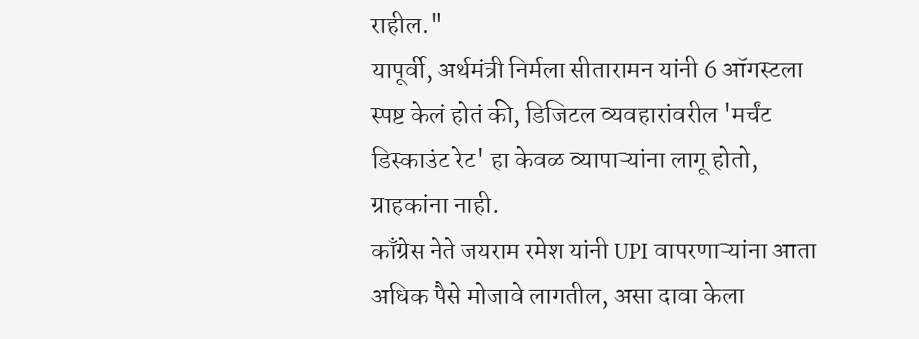राहील."
यापूर्वी, अर्थमंत्री निर्मला सीतारामन यांनी 6 ऑगस्टला स्पष्ट केलं होतं की, डिजिटल व्यवहारांवरील 'मर्चंट डिस्काउंट रेट' हा केवळ व्यापाऱ्यांना लागू होतो, ग्राहकांना नाही.
काँग्रेस नेते जयराम रमेश यांनी UPI वापरणाऱ्यांना आता अधिक पैसे मोजावे लागतील, असा दावा केला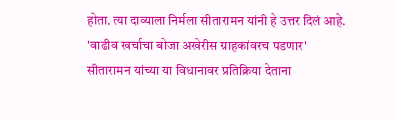होता. त्या दाव्याला निर्मला सीतारामन यांनी हे उत्तर दिलं आहे.
'वाढीव खर्चाचा बोजा अखेरीस ग्राहकांवरच पडणार'
सीतारामन यांच्या या विधानावर प्रतिक्रिया देताना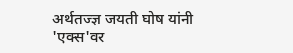अर्थतज्ज्ञ जयती घोष यांनी 'एक्स'वर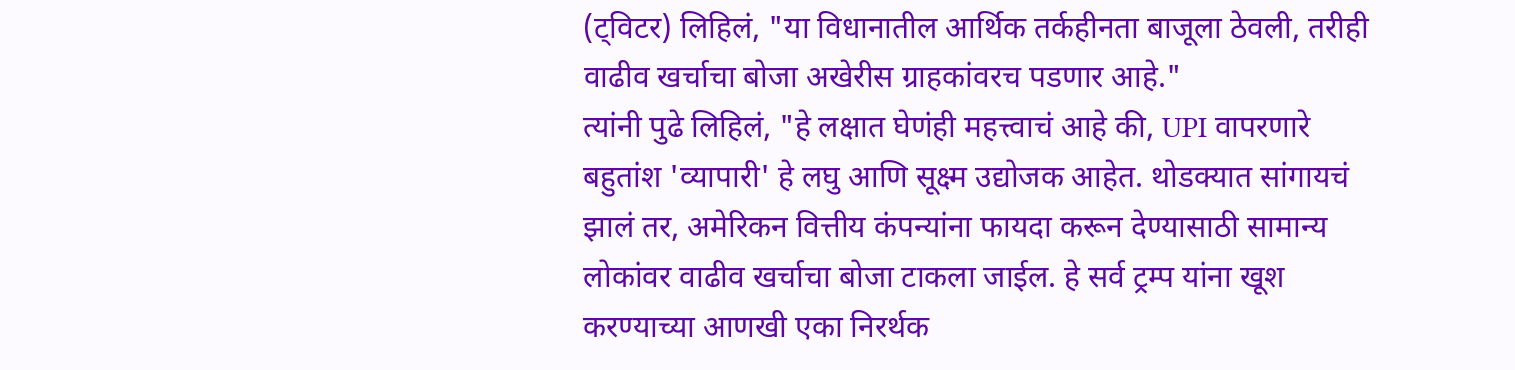(ट्विटर) लिहिलं, "या विधानातील आर्थिक तर्कहीनता बाजूला ठेवली, तरीही वाढीव खर्चाचा बोजा अखेरीस ग्राहकांवरच पडणार आहे."
त्यांनी पुढे लिहिलं, "हे लक्षात घेणंही महत्त्वाचं आहे की, UPI वापरणारे बहुतांश 'व्यापारी' हे लघु आणि सूक्ष्म उद्योजक आहेत. थोडक्यात सांगायचं झालं तर, अमेरिकन वित्तीय कंपन्यांना फायदा करून देण्यासाठी सामान्य लोकांवर वाढीव खर्चाचा बोजा टाकला जाईल. हे सर्व ट्रम्प यांना खूश करण्याच्या आणखी एका निरर्थक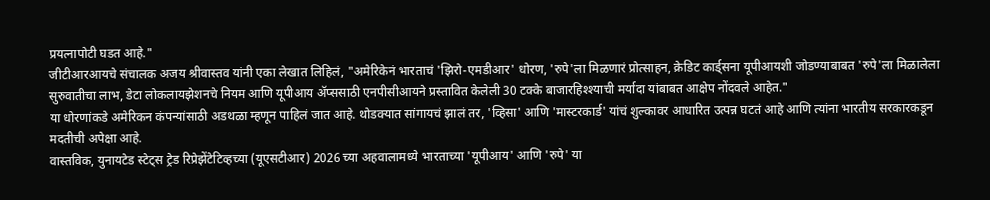प्रयत्नापोटी घडत आहे."
जीटीआरआयचे संचालक अजय श्रीवास्तव यांनी एका लेखात लिहिलं, "अमेरिकेनं भारताचं 'झिरो-एमडीआर' धोरण, 'रुपे'ला मिळणारं प्रोत्साहन, क्रेडिट कार्ड्सना यूपीआयशी जोडण्याबाबत 'रुपे'ला मिळालेला सुरुवातीचा लाभ, डेटा लोकलायझेशनचे नियम आणि यूपीआय ॲप्ससाठी एनपीसीआयने प्रस्तावित केलेली 30 टक्के बाजारहिश्श्याची मर्यादा यांबाबत आक्षेप नोंदवले आहेत."
या धोरणांकडे अमेरिकन कंपन्यांसाठी अडथळा म्हणून पाहिलं जात आहे. थोडक्यात सांगायचं झालं तर, 'व्हिसा' आणि 'मास्टरकार्ड' यांचं शुल्कावर आधारित उत्पन्न घटतं आहे आणि त्यांना भारतीय सरकारकडून मदतीची अपेक्षा आहे.
वास्तविक, युनायटेड स्टेट्स ट्रेड रिप्रेझेंटेटिव्हच्या (यूएसटीआर) 2026 च्या अहवालामध्ये भारताच्या 'यूपीआय' आणि 'रुपे' या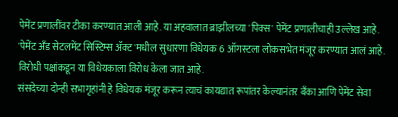पेमेंट प्रणालींवर टीका करण्यात आली आहे. या अहवालात ब्राझीलच्या 'पिक्स' पेमेंट प्रणालीचाही उल्लेख आहे.
'पेमेंट अँड सेटलमेंट सिस्टिम्स ॲक्ट'मधील सुधारणा विधेयक 6 ऑगस्टला लोकसभेत मंजूर करण्यात आलं आहे. विरोधी पक्षांकडून या विधेयकाला विरोध केला जात आहे.
संसदेच्या दोन्ही सभागृहांनी हे विधेयक मंजूर करून त्याचं कायद्यात रूपांतर केल्यानंतर बँका आणि पेमेंट सेवा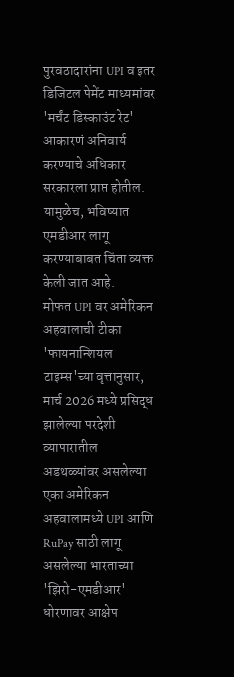पुरवठादारांना UPI व इतर डिजिटल पेमेंट माध्यमांवर 'मर्चंट डिस्काउंट रेट' आकारणं अनिवार्य करण्याचे अधिकार सरकारला प्राप्त होतील.
यामुळेच, भविष्यात एमडीआर लागू करण्याबाबत चिंता व्यक्त केली जात आहे.
मोफत UPI वर अमेरिकन अहवालाची टीका
'फायनान्शियल टाइम्स'च्या वृत्तानुसार, मार्च 2026 मध्ये प्रसिद्ध झालेल्या परदेशी व्यापारातील अडथळ्यांवर असलेल्या एका अमेरिकन अहवालामध्ये UPI आणि RuPay साठी लागू असलेल्या भारताच्या 'झिरो-एमडीआर' धोरणावर आक्षेप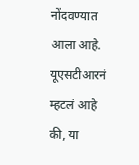नोंदवण्यात आला आहे.
यूएसटीआरनं म्हटलं आहे की, या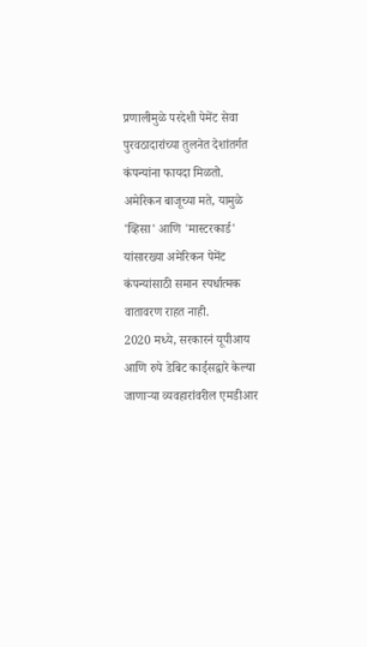प्रणालीमुळे परदेशी पेमेंट सेवा पुरवठादारांच्या तुलनेत देशांतर्गत कंपन्यांना फायदा मिळतो.
अमेरिकन बाजूच्या मते, यामुळे 'व्हिसा' आणि 'मास्टरकार्ड' यांसारख्या अमेरिकन पेमेंट कंपन्यांसाठी समान स्पर्धात्मक वातावरण राहत नाही.
2020 मध्ये, सरकारनं यूपीआय आणि रुपे डेबिट कार्ड्सद्वारे केल्या जाणाऱ्या व्यवहारांवरील एमडीआर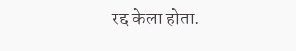रद्द केला होता.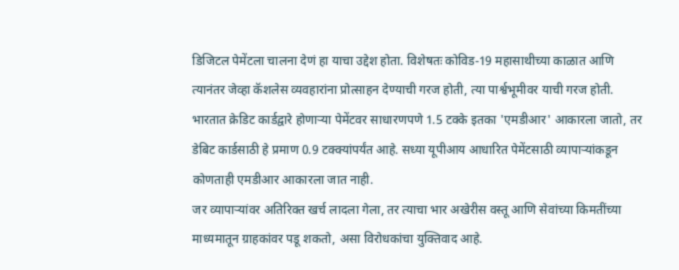डिजिटल पेमेंटला चालना देणं हा याचा उद्देश होता. विशेषतः कोविड-19 महासाथीच्या काळात आणि त्यानंतर जेव्हा कॅशलेस व्यवहारांना प्रोत्साहन देण्याची गरज होती, त्या पार्श्वभूमीवर याची गरज होती.
भारतात क्रेडिट कार्डद्वारे होणाऱ्या पेमेंटवर साधारणपणे 1.5 टक्के इतका 'एमडीआर' आकारला जातो, तर डेबिट कार्डसाठी हे प्रमाण 0.9 टक्क्यांपर्यंत आहे. सध्या यूपीआय आधारित पेमेंटसाठी व्यापाऱ्यांकडून कोणताही एमडीआर आकारला जात नाही.
जर व्यापाऱ्यांवर अतिरिक्त खर्च लादला गेला, तर त्याचा भार अखेरीस वस्तू आणि सेवांच्या किमतींच्या माध्यमातून ग्राहकांवर पडू शकतो, असा विरोधकांचा युक्तिवाद आहे.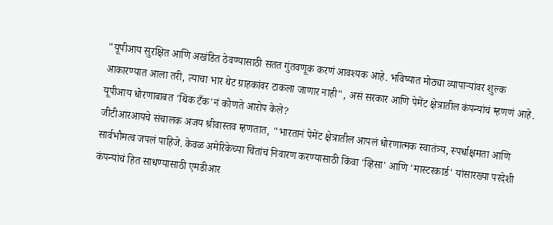"यूपीआय सुरक्षित आणि अखंडित ठेवण्यासाठी सतत गुंतवणूक करणं आवश्यक आहे. भविष्यात मोठ्या व्यापाऱ्यांवर शुल्क आकारण्यात आला तरी, त्याचा भार थेट ग्राहकांवर टाकला जाणार नाही", असं सरकार आणि पेमेंट क्षेत्रातील कंपन्यांचं म्हणणं आहे.
यूपीआय धोरणाबाबत 'थिंक टँक'नं कोणते आरोप केले?
जीटीआरआयचे संचालक अजय श्रीवास्तव म्हणतात, "भारतानं पेमेंट क्षेत्रातील आपलं धोरणात्मक स्वातंत्र्य, स्पर्धाक्षमता आणि सार्वभौमत्व जपलं पाहिजे. केवळ अमेरिकेच्या चिंतांचं निवारण करण्यासाठी किंवा 'व्हिसा' आणि 'मास्टरकार्ड' यांसारख्या परदेशी कंपन्यांचं हित साधण्यासाठी एमडीआर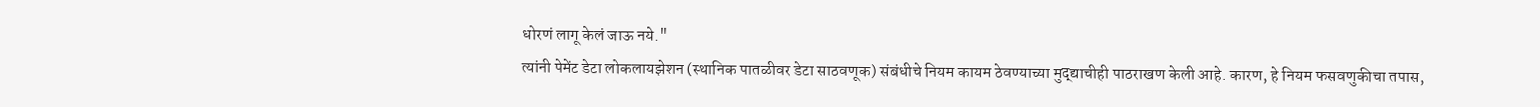धोरणं लागू केलं जाऊ नये."
त्यांनी पेमेंट डेटा लोकलायझेशन (स्थानिक पातळीवर डेटा साठवणूक) संबंधीचे नियम कायम ठेवण्याच्या मुद्द्याचीही पाठराखण केली आहे. कारण, हे नियम फसवणुकीचा तपास,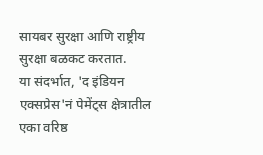सायबर सुरक्षा आणि राष्ट्रीय सुरक्षा बळकट करतात.
या संदर्भात, 'द इंडियन एक्सप्रेस'नं पेमेंट्स क्षेत्रातील एका वरिष्ठ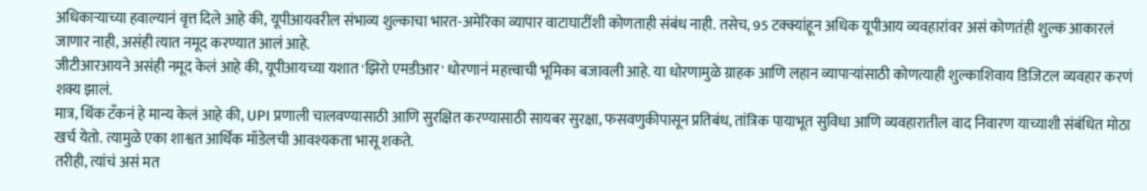अधिकाऱ्याच्या हवाल्यानं वृत्त दिले आहे की, यूपीआयवरील संभाव्य शुल्काचा भारत-अमेरिका व्यापार वाटाघाटींशी कोणताही संबंध नाही. तसेच, 95 टक्क्यांहून अधिक यूपीआय व्यवहारांवर असं कोणतंही शुल्क आकारलं जाणार नाही, असंही त्यात नमूद करण्यात आलं आहे.
जीटीआरआयने असंही नमूद केलं आहे की, यूपीआयच्या यशात 'झिरो एमडीआर' धोरणानं महत्त्वाची भूमिका बजावली आहे. या धोरणामुळे ग्राहक आणि लहान व्यापाऱ्यांसाठी कोणत्याही शुल्काशिवाय डिजिटल व्यवहार करणं शक्य झालं.
मात्र, थिंक टँकनं हे मान्य केलं आहे की, UPI प्रणाली चालवण्यासाठी आणि सुरक्षित करण्यासाठी सायबर सुरक्षा, फसवणुकीपासून प्रतिबंध, तांत्रिक पायाभूत सुविधा आणि व्यवहारातील वाद निवारण याच्याशी संबंधित मोठा खर्च येतो. त्यामुळे एका शाश्वत आर्थिक मॉडेलची आवश्यकता भासू शकते.
तरीही, त्यांचं असं मत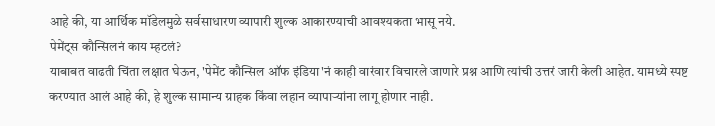आहे की, या आर्थिक मॉडेलमुळे सर्वसाधारण व्यापारी शुल्क आकारण्याची आवश्यकता भासू नये.
पेमेंट्स कौन्सिलनं काय म्हटलं?
याबाबत वाढती चिंता लक्षात घेऊन, 'पेमेंट कौन्सिल ऑफ इंडिया'नं काही वारंवार विचारले जाणारे प्रश्न आणि त्यांची उत्तरं जारी केली आहेत. यामध्ये स्पष्ट करण्यात आलं आहे की, हे शुल्क सामान्य ग्राहक किंवा लहान व्यापाऱ्यांना लागू होणार नाही.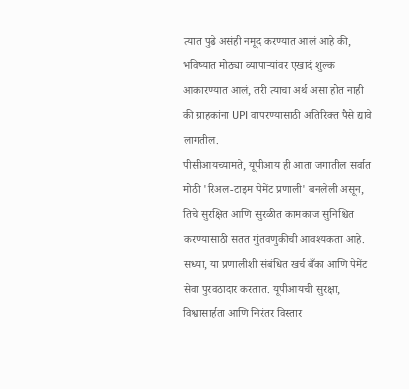त्यात पुढे असंही नमूद करण्यात आलं आहे की, भविष्यात मोठ्या व्यापाऱ्यांवर एखादं शुल्क आकारण्यात आलं, तरी त्याचा अर्थ असा होत नाही की ग्राहकांना UPI वापरण्यासाठी अतिरिक्त पैसे द्यावे लागतील.
पीसीआयच्यामते, यूपीआय ही आता जगातील सर्वात मोठी 'रिअल-टाइम पेमेंट प्रणाली' बनलेली असून, तिचे सुरक्षित आणि सुरळीत कामकाज सुनिश्चित करण्यासाठी सतत गुंतवणुकीची आवश्यकता आहे.
सध्या, या प्रणालीशी संबंधित खर्च बँका आणि पेमेंट सेवा पुरवठादार करतात. यूपीआयची सुरक्षा, विश्वासार्हता आणि निरंतर विस्तार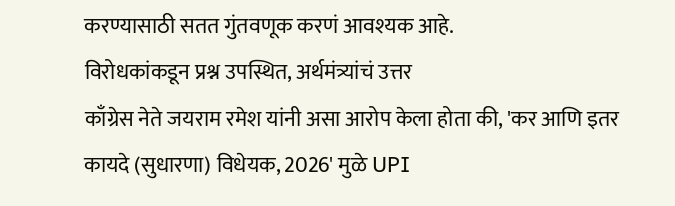करण्यासाठी सतत गुंतवणूक करणं आवश्यक आहे.
विरोधकांकडून प्रश्न उपस्थित, अर्थमंत्र्यांचं उत्तर
काँग्रेस नेते जयराम रमेश यांनी असा आरोप केला होता की, 'कर आणि इतर कायदे (सुधारणा) विधेयक, 2026' मुळे UPI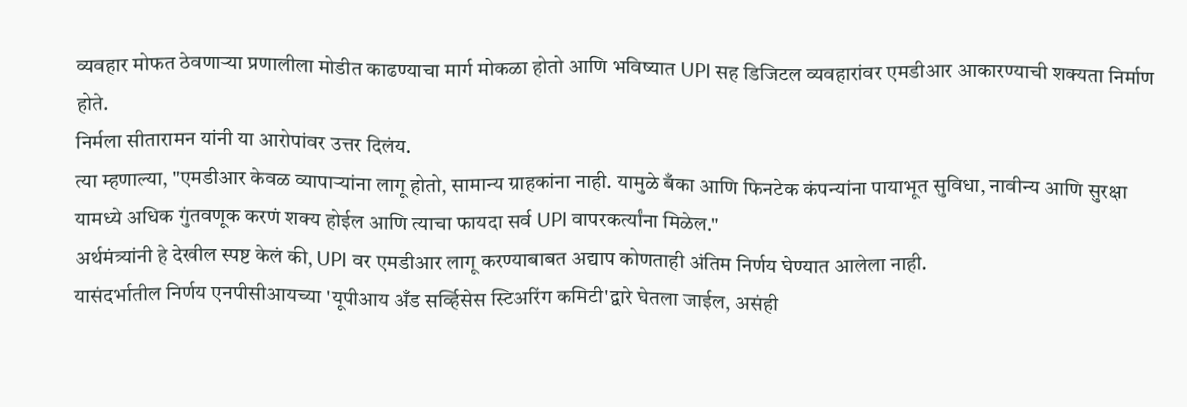व्यवहार मोफत ठेवणाऱ्या प्रणालीला मोडीत काढण्याचा मार्ग मोकळा होतो आणि भविष्यात UPI सह डिजिटल व्यवहारांवर एमडीआर आकारण्याची शक्यता निर्माण होते.
निर्मला सीतारामन यांनी या आरोपांवर उत्तर दिलंय.
त्या म्हणाल्या, "एमडीआर केवळ व्यापाऱ्यांना लागू होतो, सामान्य ग्राहकांना नाही. यामुळे बँका आणि फिनटेक कंपन्यांना पायाभूत सुविधा, नावीन्य आणि सुरक्षा यामध्ये अधिक गुंतवणूक करणं शक्य होईल आणि त्याचा फायदा सर्व UPI वापरकर्त्यांना मिळेल."
अर्थमंत्र्यांनी हे देखील स्पष्ट केलं की, UPI वर एमडीआर लागू करण्याबाबत अद्याप कोणताही अंतिम निर्णय घेण्यात आलेला नाही.
यासंदर्भातील निर्णय एनपीसीआयच्या 'यूपीआय अँड सर्व्हिसेस स्टिअरिंग कमिटी'द्वारे घेतला जाईल, असंही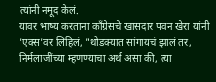त्यांनी नमूद केलं.
यावर भाष्य करताना काँग्रेसचे खासदार पवन खेरा यांनी 'एक्स'वर लिहिलं, "थोडक्यात सांगायचं झालं तर, निर्मलाजींच्या म्हणण्याचा अर्थ असा की, त्या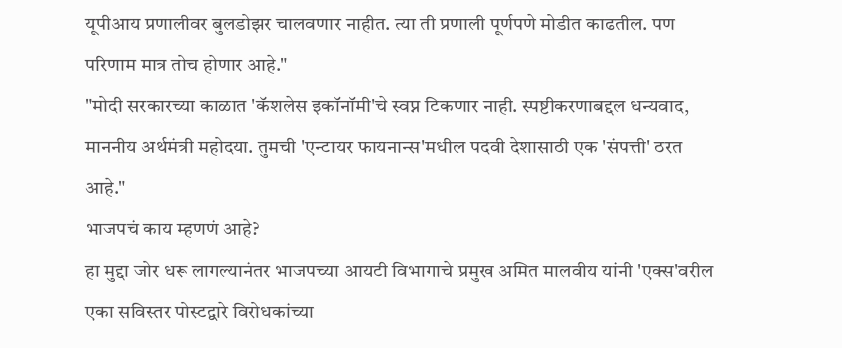यूपीआय प्रणालीवर बुलडोझर चालवणार नाहीत. त्या ती प्रणाली पूर्णपणे मोडीत काढतील. पण परिणाम मात्र तोच होणार आहे."
"मोदी सरकारच्या काळात 'कॅशलेस इकॉनॉमी'चे स्वप्न टिकणार नाही. स्पष्टीकरणाबद्दल धन्यवाद, माननीय अर्थमंत्री महोदया. तुमची 'एन्टायर फायनान्स'मधील पदवी देशासाठी एक 'संपत्ती' ठरत आहे."
भाजपचं काय म्हणणं आहे?
हा मुद्दा जोर धरू लागल्यानंतर भाजपच्या आयटी विभागाचे प्रमुख अमित मालवीय यांनी 'एक्स'वरील एका सविस्तर पोस्टद्वारे विरोधकांच्या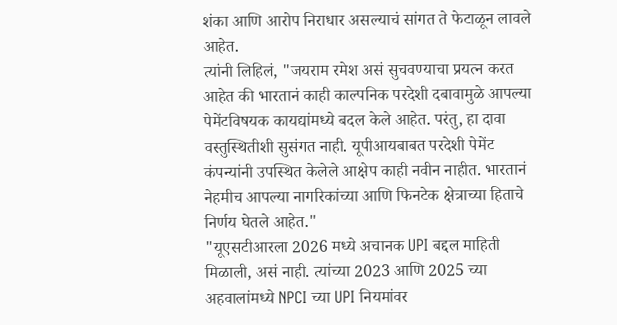शंका आणि आरोप निराधार असल्याचं सांगत ते फेटाळून लावले आहेत.
त्यांनी लिहिलं, "जयराम रमेश असं सुचवण्याचा प्रयत्न करत आहेत की भारतानं काही काल्पनिक परदेशी दबावामुळे आपल्या पेमेंटविषयक कायद्यांमध्ये बदल केले आहेत. परंतु, हा दावा वस्तुस्थितीशी सुसंगत नाही. यूपीआयबाबत परदेशी पेमेंट कंपन्यांनी उपस्थित केलेले आक्षेप काही नवीन नाहीत. भारतानं नेहमीच आपल्या नागरिकांच्या आणि फिनटेक क्षेत्राच्या हिताचे निर्णय घेतले आहेत."
"यूएसटीआरला 2026 मध्ये अचानक UPI बद्दल माहिती मिळाली, असं नाही. त्यांच्या 2023 आणि 2025 च्या अहवालांमध्ये NPCI च्या UPI नियमांवर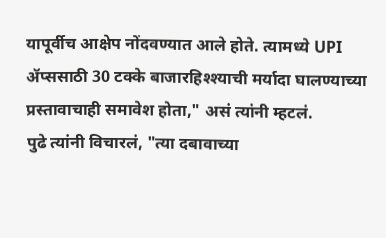यापूर्वीच आक्षेप नोंदवण्यात आले होते. त्यामध्ये UPI ॲप्ससाठी 30 टक्के बाजारहिश्श्याची मर्यादा घालण्याच्या प्रस्तावाचाही समावेश होता," असं त्यांनी म्हटलं.
पुढे त्यांनी विचारलं, "त्या दबावाच्या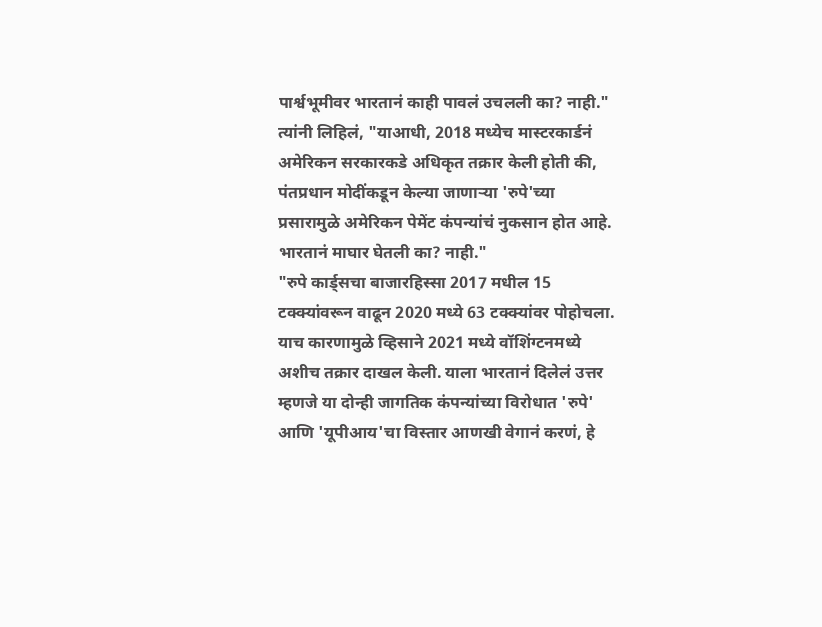पार्श्वभूमीवर भारतानं काही पावलं उचलली का? नाही."
त्यांनी लिहिलं, "याआधी, 2018 मध्येच मास्टरकार्डनं अमेरिकन सरकारकडे अधिकृत तक्रार केली होती की, पंतप्रधान मोदींकडून केल्या जाणाऱ्या 'रुपे'च्या प्रसारामुळे अमेरिकन पेमेंट कंपन्यांचं नुकसान होत आहे. भारतानं माघार घेतली का? नाही."
"रुपे कार्ड्सचा बाजारहिस्सा 2017 मधील 15 टक्क्यांवरून वाढून 2020 मध्ये 63 टक्क्यांवर पोहोचला. याच कारणामुळे व्हिसाने 2021 मध्ये वॉशिंग्टनमध्ये अशीच तक्रार दाखल केली. याला भारतानं दिलेलं उत्तर म्हणजे या दोन्ही जागतिक कंपन्यांच्या विरोधात 'रुपे' आणि 'यूपीआय'चा विस्तार आणखी वेगानं करणं, हे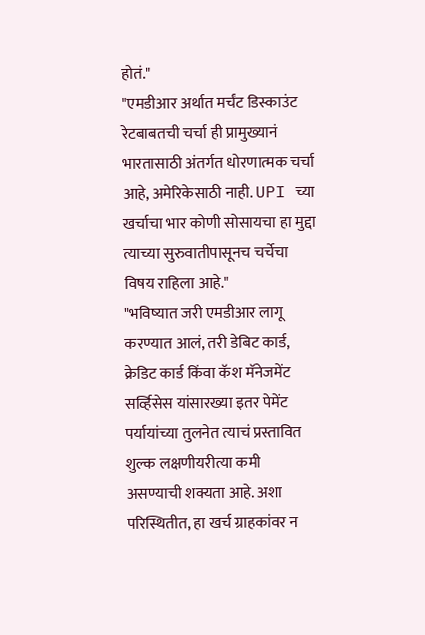होतं."
"एमडीआर अर्थात मर्चंट डिस्काउंट रेटबाबतची चर्चा ही प्रामुख्यानं भारतासाठी अंतर्गत धोरणात्मक चर्चा आहे, अमेरिकेसाठी नाही. UPI च्या खर्चाचा भार कोणी सोसायचा हा मुद्दा त्याच्या सुरुवातीपासूनच चर्चेचा विषय राहिला आहे."
"भविष्यात जरी एमडीआर लागू करण्यात आलं, तरी डेबिट कार्ड, क्रेडिट कार्ड किंवा कॅश मॅनेजमेंट सर्व्हिसेस यांसारख्या इतर पेमेंट पर्यायांच्या तुलनेत त्याचं प्रस्तावित शुल्क लक्षणीयरीत्या कमी असण्याची शक्यता आहे. अशा परिस्थितीत, हा खर्च ग्राहकांवर न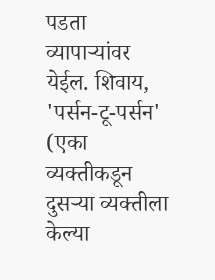पडता व्यापाऱ्यांवर येईल. शिवाय, 'पर्सन-टू-पर्सन' (एका व्यक्तीकडून दुसऱ्या व्यक्तीला केल्या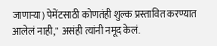जाणाऱ्या) पेमेंटसाठी कोणतंही शुल्क प्रस्तावित करण्यात आलेलं नाही," असंही त्यांनी नमूद केलं.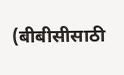(बीबीसीसाठी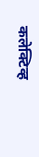कलेक्टिव्ह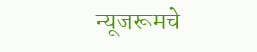न्यूजरूमचे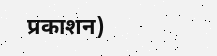प्रकाशन)